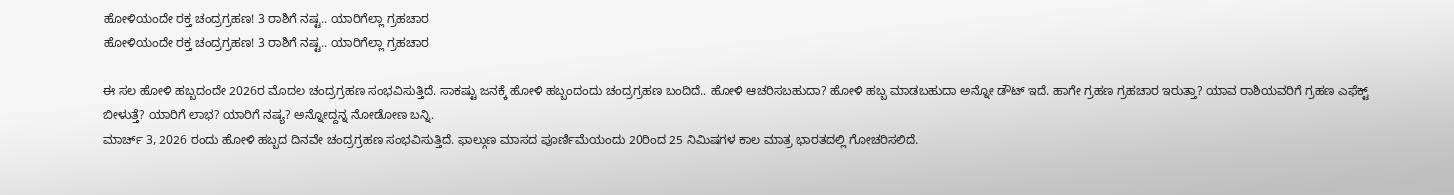ಹೋಳಿಯಂದೇ ರಕ್ತ ಚಂದ್ರಗ್ರಹಣ! 3 ರಾಶಿಗೆ ನಷ್ಟ.. ಯಾರಿಗೆಲ್ಲಾ ಗ್ರಹಚಾರ
ಹೋಳಿಯಂದೇ ರಕ್ತ ಚಂದ್ರಗ್ರಹಣ! 3 ರಾಶಿಗೆ ನಷ್ಟ.. ಯಾರಿಗೆಲ್ಲಾ ಗ್ರಹಚಾರ

ಈ ಸಲ ಹೋಳಿ ಹಬ್ಬದಂದೇ 2026ರ ಮೊದಲ ಚಂದ್ರಗ್ರಹಣ ಸಂಭವಿಸುತ್ತಿದೆ. ಸಾಕಷ್ಟು ಜನಕ್ಕೆ ಹೋಳಿ ಹಬ್ಬಂದಂದು ಚಂದ್ರಗ್ರಹಣ ಬಂದಿದೆ.. ಹೋಳಿ ಆಚರಿಸಬಹುದಾ? ಹೋಳಿ ಹಬ್ಬ ಮಾಡಬಹುದಾ ಅನ್ನೋ ಡೌಟ್ ಇದೆ. ಹಾಗೇ ಗ್ರಹಣ ಗ್ರಹಚಾರ ಇರುತ್ತಾ? ಯಾವ ರಾಶಿಯವರಿಗೆ ಗ್ರಹಣ ಎಫೆಕ್ಟ್ ಬೀಳುತ್ತೆ? ಯಾರಿಗೆ ಲಾಭ? ಯಾರಿಗೆ ನಷ್ಯ? ಅನ್ನೋದ್ದನ್ನ ನೋಡೋಣ ಬನ್ನಿ.
ಮಾರ್ಚ್ 3, 2026 ರಂದು ಹೋಳಿ ಹಬ್ಬದ ದಿನವೇ ಚಂದ್ರಗ್ರಹಣ ಸಂಭವಿಸುತ್ತಿದೆ. ಫಾಲ್ಗುಣ ಮಾಸದ ಪೂರ್ಣಿಮೆಯಂದು 20ರಿಂದ 25 ನಿಮಿಷಗಳ ಕಾಲ ಮಾತ್ರ ಭಾರತದಲ್ಲಿ ಗೋಚರಿಸಲಿದೆ.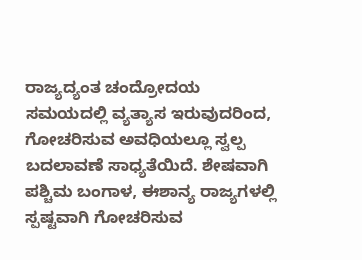ರಾಜ್ಯದ್ಯಂತ ಚಂದ್ರೋದಯ ಸಮಯದಲ್ಲಿ ವ್ಯತ್ಯಾಸ ಇರುವುದರಿಂದ, ಗೋಚರಿಸುವ ಅವಧಿಯಲ್ಲೂ ಸ್ವಲ್ಪ ಬದಲಾವಣೆ ಸಾಧ್ಯತೆಯಿದೆ. ಶೇಷವಾಗಿ ಪಶ್ಚಿಮ ಬಂಗಾಳ, ಈಶಾನ್ಯ ರಾಜ್ಯಗಳಲ್ಲಿ ಸ್ಪಷ್ಟವಾಗಿ ಗೋಚರಿಸುವ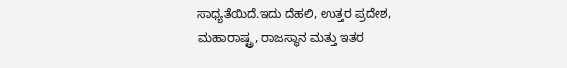ಸಾಧ್ಯತೆಯಿದೆ.ಇದು ದೆಹಲಿ, ಉತ್ತರ ಪ್ರದೇಶ, ಮಹಾರಾಷ್ಟ್ರ, ರಾಜಸ್ಥಾನ ಮತ್ತು ಇತರ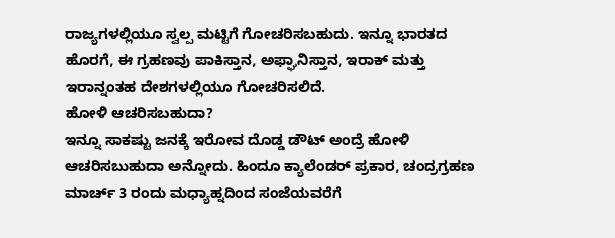ರಾಜ್ಯಗಳಲ್ಲಿಯೂ ಸ್ವಲ್ಪ ಮಟ್ಟಿಗೆ ಗೋಚರಿಸಬಹುದು. ಇನ್ನೂ ಭಾರತದ ಹೊರಗೆ, ಈ ಗ್ರಹಣವು ಪಾಕಿಸ್ತಾನ, ಅಫ್ಘಾನಿಸ್ತಾನ, ಇರಾಕ್ ಮತ್ತು ಇರಾನ್ನಂತಹ ದೇಶಗಳಲ್ಲಿಯೂ ಗೋಚರಿಸಲಿದೆ.
ಹೋಳಿ ಆಚರಿಸಬಹುದಾ?
ಇನ್ನೂ ಸಾಕಷ್ಟು ಜನಕ್ಕೆ ಇರೋವ ದೊಡ್ಡ ಡೌಟ್ ಅಂದ್ರೆ ಹೋಳಿ ಆಚರಿಸಬುಹುದಾ ಅನ್ನೋದು. ಹಿಂದೂ ಕ್ಯಾಲೆಂಡರ್ ಪ್ರಕಾರ, ಚಂದ್ರಗ್ರಹಣ ಮಾರ್ಚ್ 3 ರಂದು ಮಧ್ಯಾಹ್ನದಿಂದ ಸಂಜೆಯವರೆಗೆ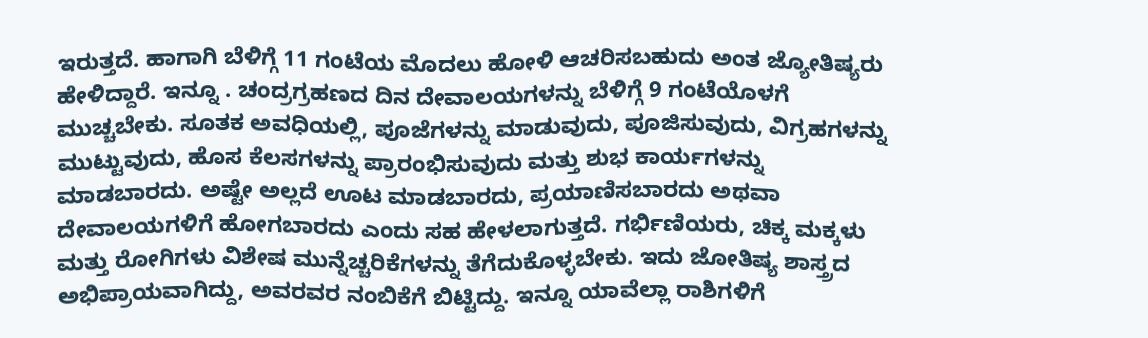ಇರುತ್ತದೆ. ಹಾಗಾಗಿ ಬೆಳಿಗ್ಗೆ 11 ಗಂಟೆಯ ಮೊದಲು ಹೋಳಿ ಆಚರಿಸಬಹುದು ಅಂತ ಜ್ಯೋತಿಷ್ಯರು ಹೇಳಿದ್ದಾರೆ. ಇನ್ನೂ . ಚಂದ್ರಗ್ರಹಣದ ದಿನ ದೇವಾಲಯಗಳನ್ನು ಬೆಳಿಗ್ಗೆ 9 ಗಂಟೆಯೊಳಗೆ ಮುಚ್ಚಬೇಕು. ಸೂತಕ ಅವಧಿಯಲ್ಲಿ, ಪೂಜೆಗಳನ್ನು ಮಾಡುವುದು, ಪೂಜಿಸುವುದು, ವಿಗ್ರಹಗಳನ್ನು ಮುಟ್ಟುವುದು, ಹೊಸ ಕೆಲಸಗಳನ್ನು ಪ್ರಾರಂಭಿಸುವುದು ಮತ್ತು ಶುಭ ಕಾರ್ಯಗಳನ್ನು ಮಾಡಬಾರದು. ಅಷ್ಟೇ ಅಲ್ಲದೆ ಊಟ ಮಾಡಬಾರದು, ಪ್ರಯಾಣಿಸಬಾರದು ಅಥವಾ ದೇವಾಲಯಗಳಿಗೆ ಹೋಗಬಾರದು ಎಂದು ಸಹ ಹೇಳಲಾಗುತ್ತದೆ. ಗರ್ಭಿಣಿಯರು, ಚಿಕ್ಕ ಮಕ್ಕಳು ಮತ್ತು ರೋಗಿಗಳು ವಿಶೇಷ ಮುನ್ನೆಚ್ಚರಿಕೆಗಳನ್ನು ತೆಗೆದುಕೊಳ್ಳಬೇಕು. ಇದು ಜೋತಿಷ್ಯ ಶಾಸ್ತ್ರದ ಅಭಿಪ್ರಾಯವಾಗಿದ್ದು, ಅವರವರ ನಂಬಿಕೆಗೆ ಬಿಟ್ಟಿದ್ದು. ಇನ್ನೂ ಯಾವೆಲ್ಲಾ ರಾಶಿಗಳಿಗೆ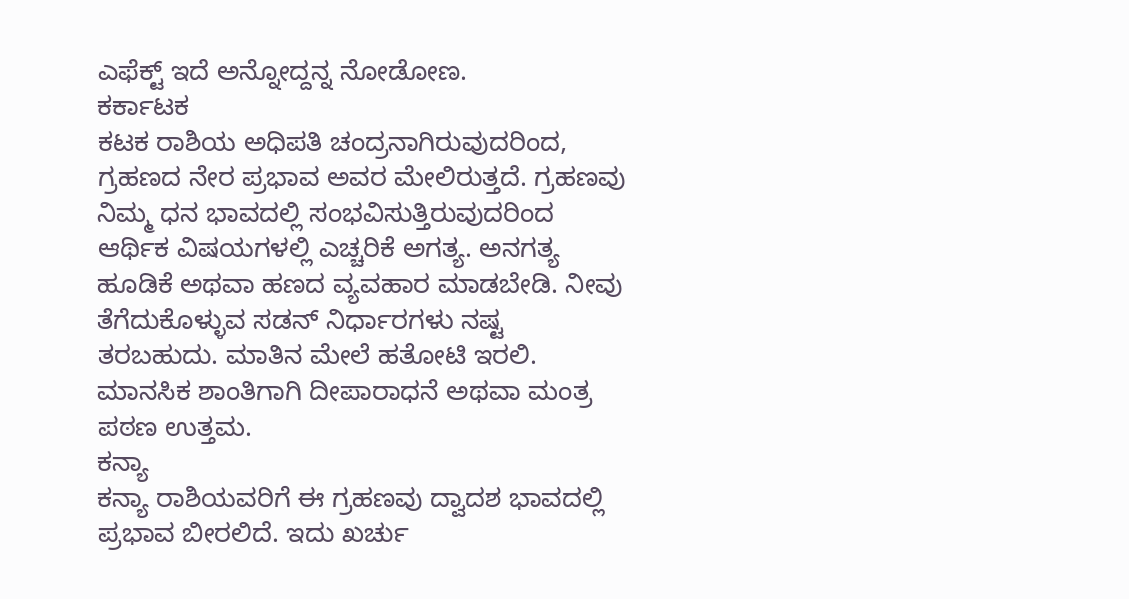ಎಫೆಕ್ಟ್ ಇದೆ ಅನ್ನೋದ್ದನ್ನ ನೋಡೋಣ.
ಕರ್ಕಾಟಕ
ಕಟಕ ರಾಶಿಯ ಅಧಿಪತಿ ಚಂದ್ರನಾಗಿರುವುದರಿಂದ, ಗ್ರಹಣದ ನೇರ ಪ್ರಭಾವ ಅವರ ಮೇಲಿರುತ್ತದೆ. ಗ್ರಹಣವು ನಿಮ್ಮ ಧನ ಭಾವದಲ್ಲಿ ಸಂಭವಿಸುತ್ತಿರುವುದರಿಂದ ಆರ್ಥಿಕ ವಿಷಯಗಳಲ್ಲಿ ಎಚ್ಚರಿಕೆ ಅಗತ್ಯ. ಅನಗತ್ಯ ಹೂಡಿಕೆ ಅಥವಾ ಹಣದ ವ್ಯವಹಾರ ಮಾಡಬೇಡಿ. ನೀವು ತೆಗೆದುಕೊಳ್ಳುವ ಸಡನ್ ನಿರ್ಧಾರಗಳು ನಷ್ಟ ತರಬಹುದು. ಮಾತಿನ ಮೇಲೆ ಹತೋಟಿ ಇರಲಿ. ಮಾನಸಿಕ ಶಾಂತಿಗಾಗಿ ದೀಪಾರಾಧನೆ ಅಥವಾ ಮಂತ್ರ ಪಠಣ ಉತ್ತಮ.
ಕನ್ಯಾ
ಕನ್ಯಾ ರಾಶಿಯವರಿಗೆ ಈ ಗ್ರಹಣವು ದ್ವಾದಶ ಭಾವದಲ್ಲಿ ಪ್ರಭಾವ ಬೀರಲಿದೆ. ಇದು ಖರ್ಚು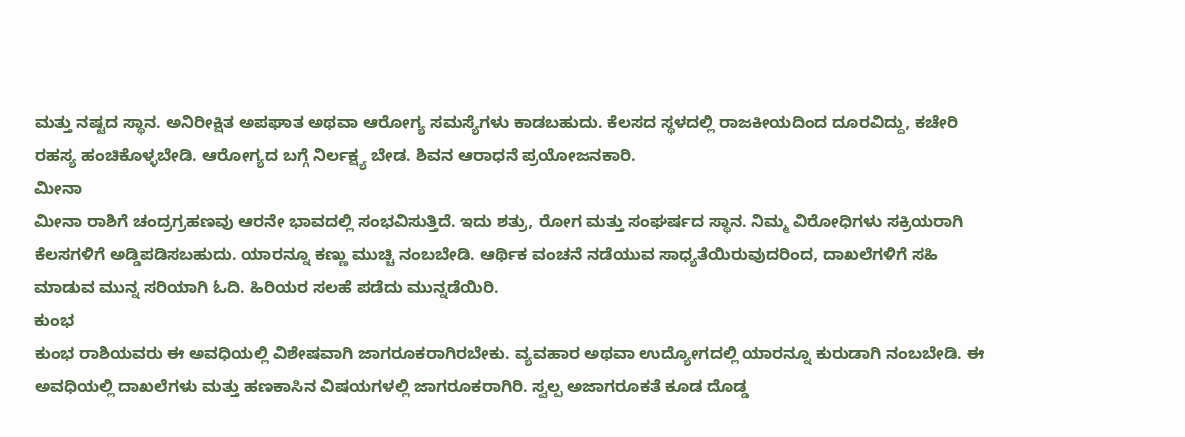ಮತ್ತು ನಷ್ಟದ ಸ್ಥಾನ. ಅನಿರೀಕ್ಷಿತ ಅಪಘಾತ ಅಥವಾ ಆರೋಗ್ಯ ಸಮಸ್ಯೆಗಳು ಕಾಡಬಹುದು. ಕೆಲಸದ ಸ್ಥಳದಲ್ಲಿ ರಾಜಕೀಯದಿಂದ ದೂರವಿದ್ದು, ಕಚೇರಿ ರಹಸ್ಯ ಹಂಚಿಕೊಳ್ಳಬೇಡಿ. ಆರೋಗ್ಯದ ಬಗ್ಗೆ ನಿರ್ಲಕ್ಷ್ಯ ಬೇಡ. ಶಿವನ ಆರಾಧನೆ ಪ್ರಯೋಜನಕಾರಿ.
ಮೀನಾ
ಮೀನಾ ರಾಶಿಗೆ ಚಂದ್ರಗ್ರಹಣವು ಆರನೇ ಭಾವದಲ್ಲಿ ಸಂಭವಿಸುತ್ತಿದೆ. ಇದು ಶತ್ರು, ರೋಗ ಮತ್ತು ಸಂಘರ್ಷದ ಸ್ಥಾನ. ನಿಮ್ಮ ವಿರೋಧಿಗಳು ಸಕ್ರಿಯರಾಗಿ ಕೆಲಸಗಳಿಗೆ ಅಡ್ಡಿಪಡಿಸಬಹುದು. ಯಾರನ್ನೂ ಕಣ್ಣು ಮುಚ್ಚಿ ನಂಬಬೇಡಿ. ಆರ್ಥಿಕ ವಂಚನೆ ನಡೆಯುವ ಸಾಧ್ಯತೆಯಿರುವುದರಿಂದ, ದಾಖಲೆಗಳಿಗೆ ಸಹಿ ಮಾಡುವ ಮುನ್ನ ಸರಿಯಾಗಿ ಓದಿ. ಹಿರಿಯರ ಸಲಹೆ ಪಡೆದು ಮುನ್ನಡೆಯಿರಿ.
ಕುಂಭ
ಕುಂಭ ರಾಶಿಯವರು ಈ ಅವಧಿಯಲ್ಲಿ ವಿಶೇಷವಾಗಿ ಜಾಗರೂಕರಾಗಿರಬೇಕು. ವ್ಯವಹಾರ ಅಥವಾ ಉದ್ಯೋಗದಲ್ಲಿ ಯಾರನ್ನೂ ಕುರುಡಾಗಿ ನಂಬಬೇಡಿ. ಈ ಅವಧಿಯಲ್ಲಿ ದಾಖಲೆಗಳು ಮತ್ತು ಹಣಕಾಸಿನ ವಿಷಯಗಳಲ್ಲಿ ಜಾಗರೂಕರಾಗಿರಿ. ಸ್ವಲ್ಪ ಅಜಾಗರೂಕತೆ ಕೂಡ ದೊಡ್ಡ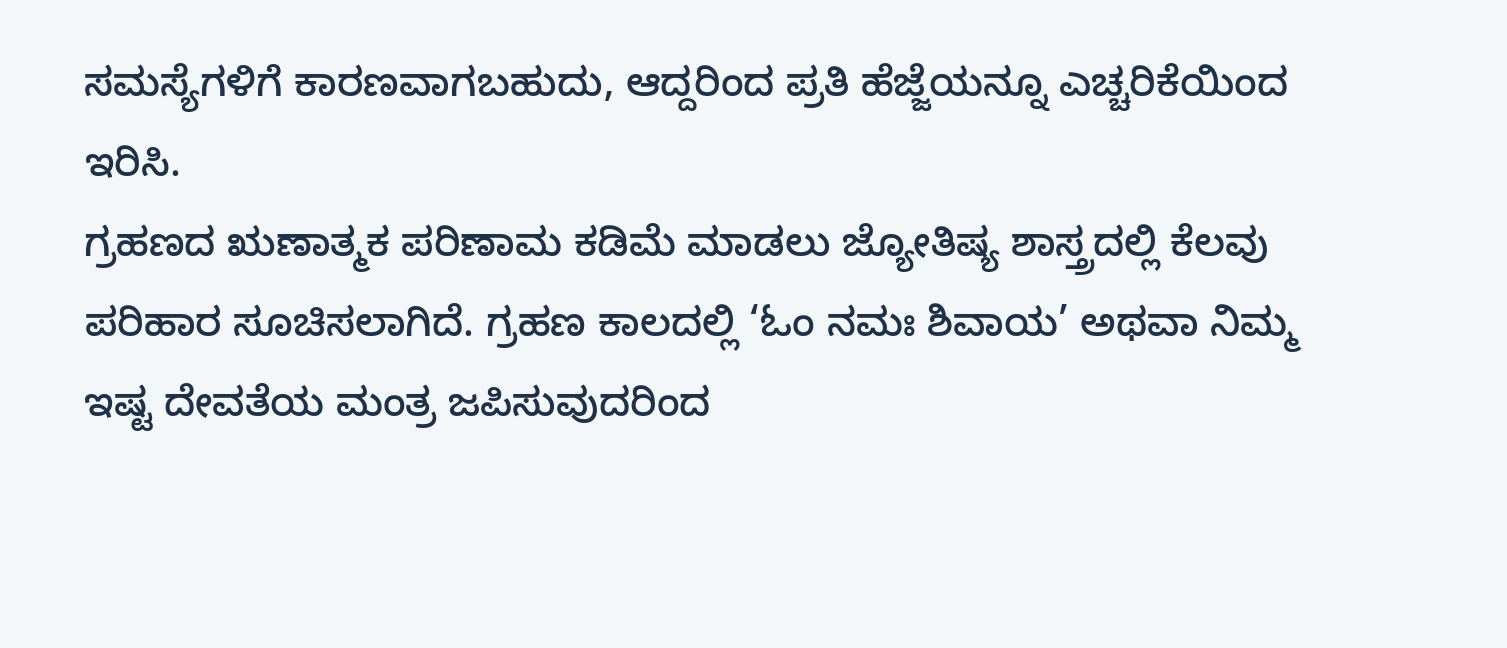ಸಮಸ್ಯೆಗಳಿಗೆ ಕಾರಣವಾಗಬಹುದು, ಆದ್ದರಿಂದ ಪ್ರತಿ ಹೆಜ್ಜೆಯನ್ನೂ ಎಚ್ಚರಿಕೆಯಿಂದ ಇರಿಸಿ.
ಗ್ರಹಣದ ಋಣಾತ್ಮಕ ಪರಿಣಾಮ ಕಡಿಮೆ ಮಾಡಲು ಜ್ಯೋತಿಷ್ಯ ಶಾಸ್ತ್ರದಲ್ಲಿ ಕೆಲವು ಪರಿಹಾರ ಸೂಚಿಸಲಾಗಿದೆ. ಗ್ರಹಣ ಕಾಲದಲ್ಲಿ ‘ಓಂ ನಮಃ ಶಿವಾಯ’ ಅಥವಾ ನಿಮ್ಮ ಇಷ್ಟ ದೇವತೆಯ ಮಂತ್ರ ಜಪಿಸುವುದರಿಂದ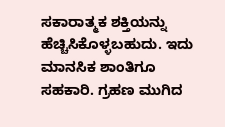ಸಕಾರಾತ್ಮಕ ಶಕ್ತಿಯನ್ನು ಹೆಚ್ಚಿಸಿಕೊಳ್ಳಬಹುದು. ಇದು ಮಾನಸಿಕ ಶಾಂತಿಗೂ ಸಹಕಾರಿ. ಗ್ರಹಣ ಮುಗಿದ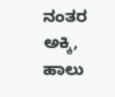ನಂತರ ಅಕ್ಕಿ, ಹಾಲು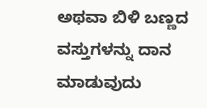ಅಥವಾ ಬಿಳಿ ಬಣ್ಣದ ವಸ್ತುಗಳನ್ನು ದಾನ ಮಾಡುವುದು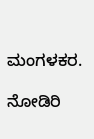ಮಂಗಳಕರ.

ನೋಡಿರಿ